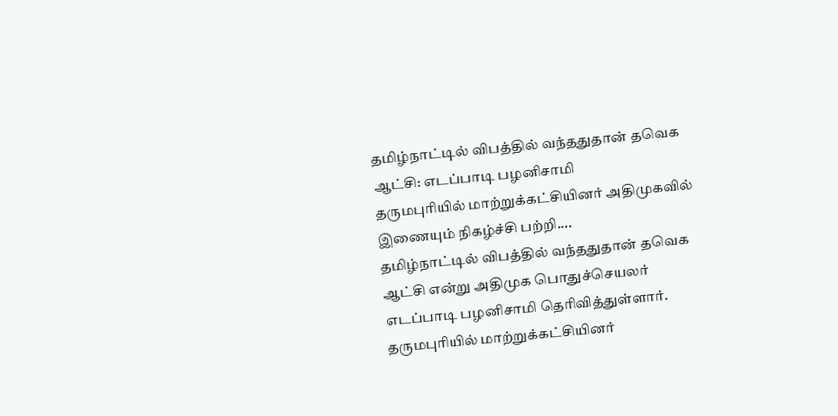தமிழ்நாட்டில் விபத்தில் வந்ததுதான் தவெக ஆட்சி: எடப்பாடி பழனிசாமி
தருமபுரியில் மாற்றுக்கட்சியினர் அதிமுகவில் இணையும் நிகழ்ச்சி பற்றி....
தமிழ்நாட்டில் விபத்தில் வந்ததுதான் தவெக ஆட்சி என்று அதிமுக பொதுச்செயலர் எடப்பாடி பழனிசாமி தெரிவித்துள்ளார்.
தருமபுரியில் மாற்றுக்கட்சியினர்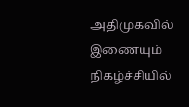அதிமுகவில் இணையும் நிகழ்ச்சியில்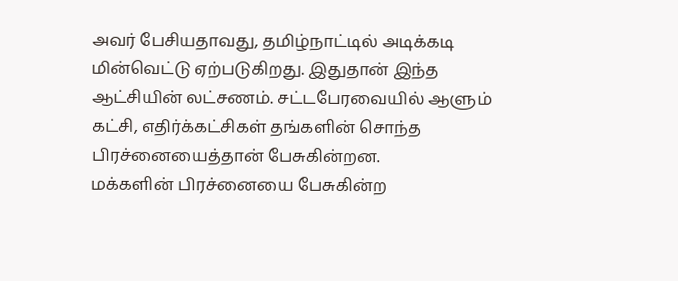அவர் பேசியதாவது, தமிழ்நாட்டில் அடிக்கடி மின்வெட்டு ஏற்படுகிறது. இதுதான் இந்த ஆட்சியின் லட்சணம். சட்டபேரவையில் ஆளும் கட்சி, எதிர்க்கட்சிகள் தங்களின் சொந்த பிரச்னையைத்தான் பேசுகின்றன.
மக்களின் பிரச்னையை பேசுகின்ற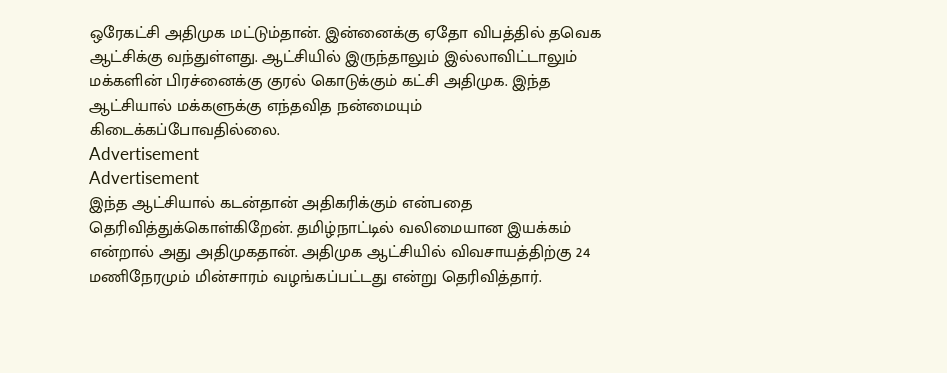ஒரேகட்சி அதிமுக மட்டும்தான். இன்னைக்கு ஏதோ விபத்தில் தவெக ஆட்சிக்கு வந்துள்ளது. ஆட்சியில் இருந்தாலும் இல்லாவிட்டாலும் மக்களின் பிரச்னைக்கு குரல் கொடுக்கும் கட்சி அதிமுக. இந்த ஆட்சியால் மக்களுக்கு எந்தவித நன்மையும் கிடைக்கப்போவதில்லை.
Advertisement
Advertisement
இந்த ஆட்சியால் கடன்தான் அதிகரிக்கும் என்பதை தெரிவித்துக்கொள்கிறேன். தமிழ்நாட்டில் வலிமையான இயக்கம் என்றால் அது அதிமுகதான். அதிமுக ஆட்சியில் விவசாயத்திற்கு 24 மணிநேரமும் மின்சாரம் வழங்கப்பட்டது என்று தெரிவித்தார்.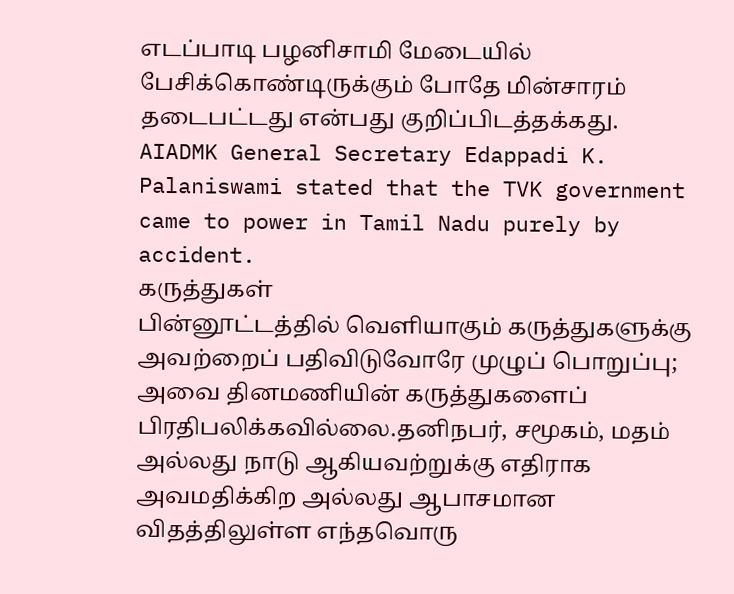எடப்பாடி பழனிசாமி மேடையில் பேசிக்கொண்டிருக்கும் போதே மின்சாரம் தடைபட்டது என்பது குறிப்பிடத்தக்கது.
AIADMK General Secretary Edappadi K. Palaniswami stated that the TVK government came to power in Tamil Nadu purely by accident.
கருத்துகள்
பின்னூட்டத்தில் வெளியாகும் கருத்துகளுக்கு அவற்றைப் பதிவிடுவோரே முழுப் பொறுப்பு; அவை தினமணியின் கருத்துகளைப் பிரதிபலிக்கவில்லை.தனிநபர், சமூகம், மதம் அல்லது நாடு ஆகியவற்றுக்கு எதிராக அவமதிக்கிற அல்லது ஆபாசமான விதத்திலுள்ள எந்தவொரு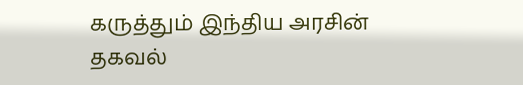கருத்தும் இந்திய அரசின் தகவல்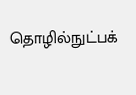தொழில்நுட்பக்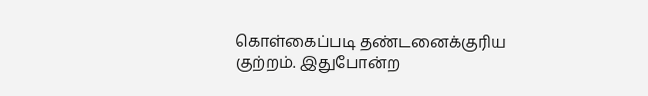கொள்கைப்படி தண்டனைக்குரிய குற்றம். இதுபோன்ற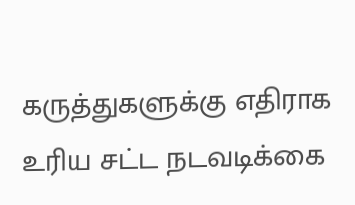கருத்துகளுக்கு எதிராக உரிய சட்ட நடவடிக்கை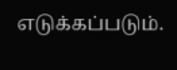எடுக்கப்படும்.